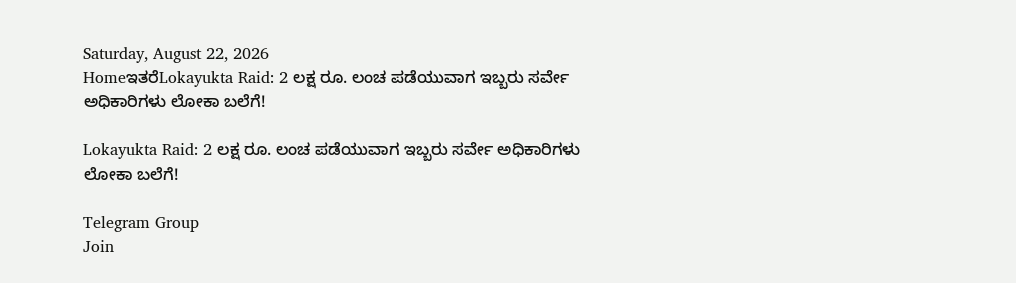Saturday, August 22, 2026
HomeಇತರೆLokayukta Raid: 2 ಲಕ್ಷ ರೂ. ಲಂಚ ಪಡೆಯುವಾಗ ಇಬ್ಬರು ಸರ್ವೇ ಅಧಿಕಾರಿಗಳು ಲೋಕಾ ಬಲೆಗೆ!

Lokayukta Raid: 2 ಲಕ್ಷ ರೂ. ಲಂಚ ಪಡೆಯುವಾಗ ಇಬ್ಬರು ಸರ್ವೇ ಅಧಿಕಾರಿಗಳು ಲೋಕಾ ಬಲೆಗೆ!

Telegram Group
Join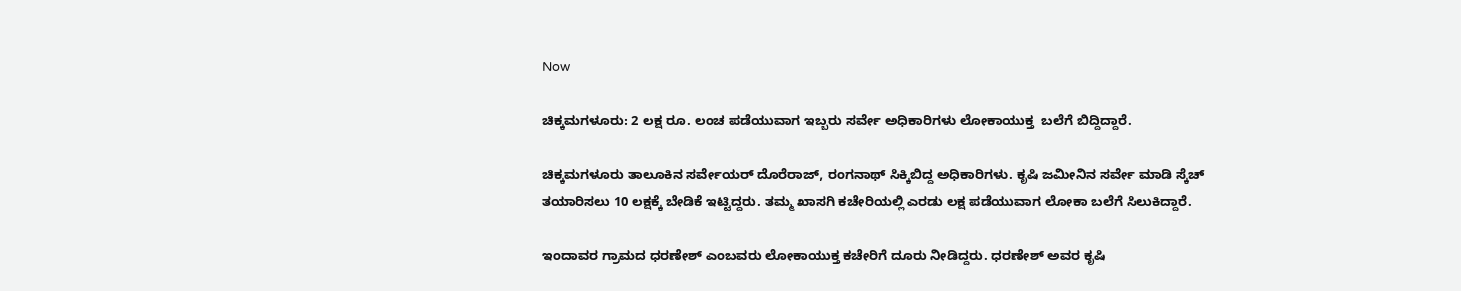Now

ಚಿಕ್ಕಮಗಳೂರು: 2 ಲಕ್ಷ ರೂ. ಲಂಚ ಪಡೆಯುವಾಗ ಇಬ್ಬರು ಸರ್ವೇ ಅಧಿಕಾರಿಗಳು ಲೋಕಾಯುಕ್ತ  ಬಲೆಗೆ ಬಿದ್ದಿದ್ದಾರೆ.

ಚಿಕ್ಕಮಗಳೂರು ತಾಲೂಕಿನ ಸರ್ವೇಯರ್ ದೊರೆರಾಜ್, ರಂಗನಾಥ್ ಸಿಕ್ಕಿಬಿದ್ದ ಅಧಿಕಾರಿಗಳು. ಕೃಷಿ ಜಮೀನಿನ ಸರ್ವೇ ಮಾಡಿ‌ ಸ್ಕೆಚ್ ತಯಾರಿಸಲು 10 ಲಕ್ಷ‌ಕ್ಕೆ ಬೇಡಿಕೆ ಇಟ್ಟಿದ್ದರು. ತಮ್ಮ‌ ಖಾಸಗಿ ‌ಕಚೇರಿಯಲ್ಲಿ‌ ಎರಡು ಲಕ್ಷ ಪಡೆಯುವಾಗ ಲೋಕಾ ಬಲೆಗೆ ಸಿಲುಕಿದ್ದಾರೆ.

ಇಂದಾವರ ಗ್ರಾಮದ ಧರಣೇಶ್‌ ಎಂಬವರು ಲೋಕಾಯುಕ್ತ ಕಚೇರಿಗೆ ದೂರು ನೀಡಿದ್ದರು. ಧರಣೇಶ್ ‌ಅವರ ಕೃಷಿ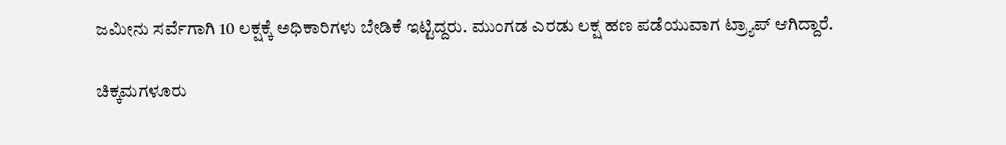ಜಮೀನು ಸರ್ವೆಗಾಗಿ 10 ಲಕ್ಷಕ್ಕೆ ಅಧಿಕಾರಿಗಳು ಬೇಡಿಕೆ ಇಟ್ಟಿದ್ದರು. ಮುಂಗಡ ಎರಡು ಲಕ್ಷ ಹಣ ಪಡೆಯುವಾಗ ಟ್ರ್ಯಾಪ್‌ ಆಗಿದ್ದಾರೆ.

ಚಿಕ್ಕಮಗಳೂರು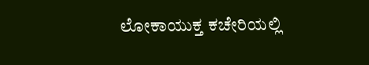ಲೋಕಾಯುಕ್ತ ಕಚೇರಿಯಲ್ಲಿ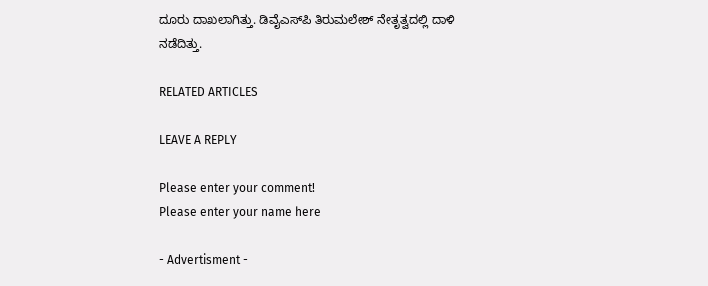ದೂರು ದಾಖಲಾಗಿತ್ತು. ಡಿವೈಎಸ್‌ಪಿ ತಿರುಮಲೇಶ್‌ ನೇತೃತ್ವದಲ್ಲಿ ದಾಳಿ ನಡೆದಿತ್ತು.

RELATED ARTICLES

LEAVE A REPLY

Please enter your comment!
Please enter your name here

- Advertisment -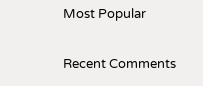Most Popular

Recent Comments